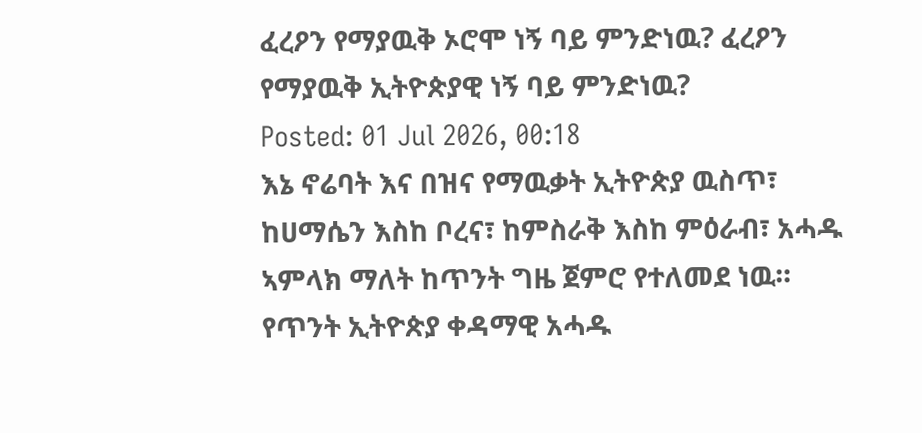ፈረዖን የማያዉቅ ኦሮሞ ነኝ ባይ ምንድነዉ? ፈረዖን የማያዉቅ ኢትዮጵያዊ ነኝ ባይ ምንድነዉ?
Posted: 01 Jul 2026, 00:18
እኔ ኖሬባት እና በዝና የማዉቃት ኢትዮጵያ ዉስጥ፣ ከሀማሴን እስከ ቦረና፣ ከምስራቅ እስከ ምዕራብ፣ አሓዱ ኣምላክ ማለት ከጥንት ግዜ ጀምሮ የተለመደ ነዉ።
የጥንት ኢትዮጵያ ቀዳማዊ አሓዱ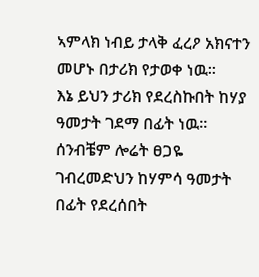ኣምላክ ነብይ ታላቅ ፈረዖ አክናተን መሆኑ በታሪክ የታወቀ ነዉ።
እኔ ይህን ታሪክ የደረስኩበት ከሃያ ዓመታት ገደማ በፊት ነዉ።
ሰንብቼም ሎሬት ፀጋዬ ገብረመድህን ከሃምሳ ዓመታት በፊት የደረሰበት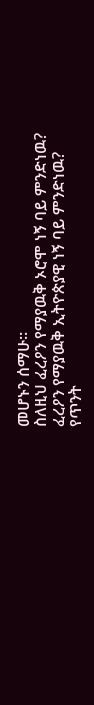መሆኑን ሰማሁ።
ስለዚህ ፈረዖን የማያዉቅ ኦሮሞ ነኝ ባይ ምንድነዉ? ፈረዖን የማያዉቅ ኢትዮጵያዊ ነኝ ባይ ምንድነዉ?
የጥንት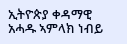ኢትዮጵያ ቀዳማዊ አሓዱ ኣምላክ ነብይ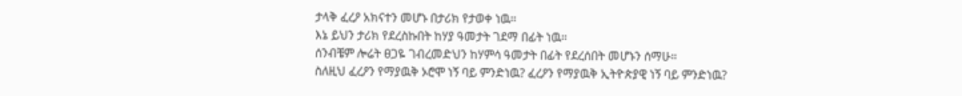ታላቅ ፈረዖ አክናተን መሆኑ በታሪክ የታወቀ ነዉ።
እኔ ይህን ታሪክ የደረስኩበት ከሃያ ዓመታት ገደማ በፊት ነዉ።
ሰንብቼም ሎሬት ፀጋዬ ገብረመድህን ከሃምሳ ዓመታት በፊት የደረሰበት መሆኑን ሰማሁ።
ስለዚህ ፈረዖን የማያዉቅ ኦሮሞ ነኝ ባይ ምንድነዉ? ፈረዖን የማያዉቅ ኢትዮጵያዊ ነኝ ባይ ምንድነዉ?